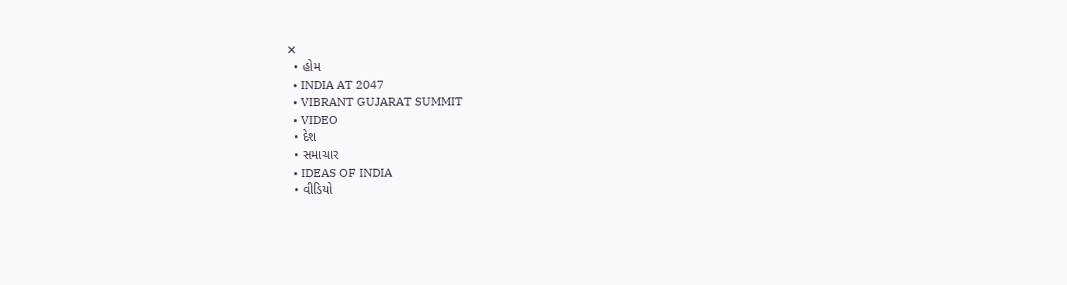✕
  • હોમ
  • INDIA AT 2047
  • VIBRANT GUJARAT SUMMIT
  • VIDEO
  • દેશ
  • સમાચાર
  • IDEAS OF INDIA
  • વીડિયો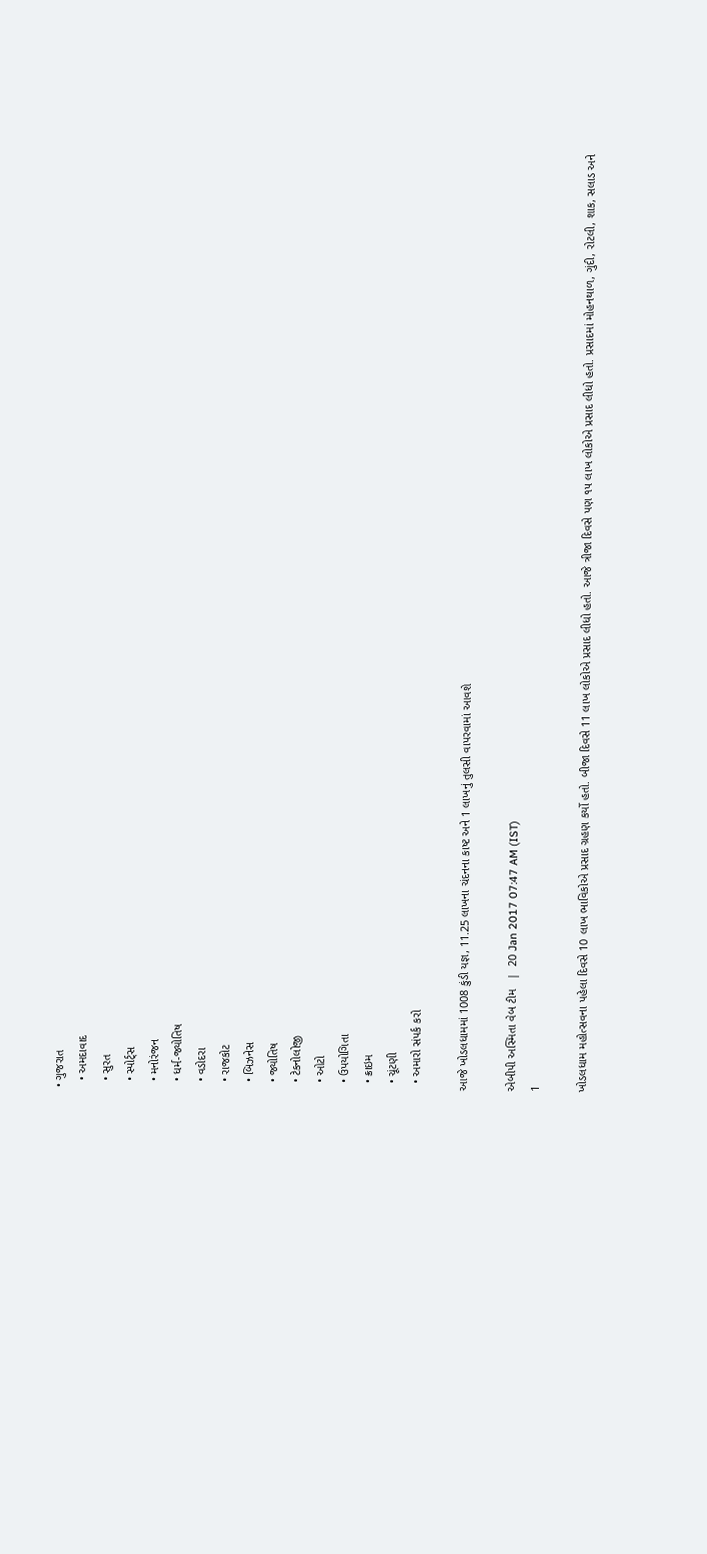• ગુજરાત
  • અમદાવાદ
  • સુરત
  • સ્પોર્ટ્સ
  • મનોરંજન
  • ધર્મ-જ્યોતિષ
  • વડોદરા
  • રાજકોટ
  • બિઝનેસ
  • જ્યોતિષ
  • ટેકનોલોજી
  • ઓટો
  • ઉપયોગિતા
  • ક્રાઇમ
  • ચૂંટણી
  • અમારો સંપર્ક કરો

આજે ખોડલધામમાં 1008 કુંડી યજ્ઞ, 11.25 લાખના ચંદનના કાષ્ટ અને 1 લાખનું તુલસી વાપરવામાં આવશે

એબીપી અસ્મિતા વેબ ટીમ   |  20 Jan 2017 07:47 AM (IST)
1

ખોડલધામ મહોત્સવના પહેલા દિવસે 10 લાખ ભાવિકોએ પ્રસાદ ગ્રહણ કર્યો હતો. બીજા દિવસે 11 લાખ લોકોએ પ્રસાદ લીધો હતો. આજે ત્રીજા દિવસે પણ ૧૫ લાખ લોકોએ પ્રસાદ લીધો હતો. પ્રસાદમાં મોહનથાળ, ગુંદી, રોટલી, શાક, સલાડ અને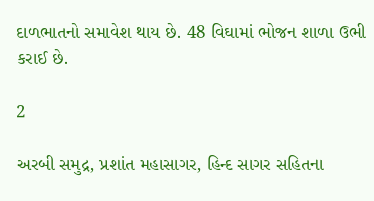દાળભાતનો સમાવેશ થાય છે. 48 વિઘામાં ભોજન શાળા ઉભી કરાઈ છે.

2

અરબી સમુદ્ર, પ્રશાંત મહાસાગર, હિન્દ સાગર સહિતના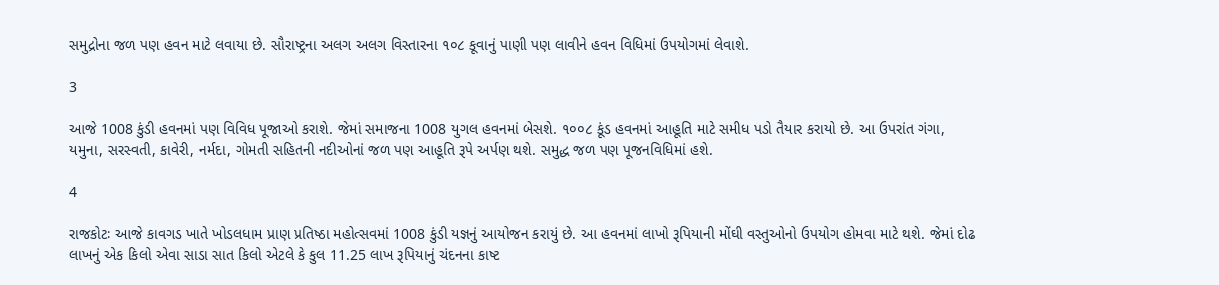સમુદ્રોના જળ પણ હવન માટે લવાયા છે. સૌરાષ્ટ્રના અલગ અલગ વિસ્તારના ૧૦૮ કૂવાનું પાણી પણ લાવીને હવન વિધિમાં ઉપયોગમાં લેવાશે.

3

આજે 1008 કુંડી હવનમાં પણ વિવિધ પૂજાઓ કરાશે. જેમાં સમાજના 1008 યુગલ હવનમાં બેસશે. ૧૦૦૮ કૂંડ હવનમાં આહૂતિ માટે સમીધ પડો તૈયાર કરાયો છે. આ ઉપરાંત ગંગા, યમુના, સરસ્વતી, કાવેરી, નર્મદા, ગોમતી સહિતની નદીઓનાં જળ પણ આહૂતિ રૂપે અર્પણ થશે. સમુદ્ધ જળ પણ પૂજનવિધિમાં હશે.

4

રાજકોટઃ આજે કાવગડ ખાતે ખોડલધામ પ્રાણ પ્રતિષ્ઠા મહોત્સવમાં 1008 કુંડી યજ્ઞનું આયોજન કરાયું છે. આ હવનમાં લાખો રૂપિયાની મોંઘી વસ્તુઓનો ઉપયોગ હોમવા માટે થશે. જેમાં દોઢ લાખનું એક કિલો એવા સાડા સાત કિલો એટલે કે કુલ 11.25 લાખ રૂપિયાનું ચંદનના કાષ્ટ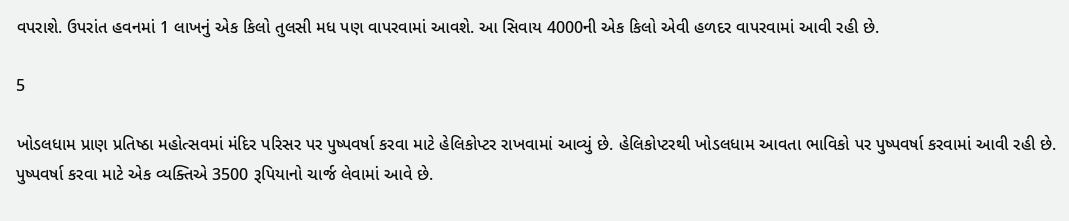વપરાશે. ઉપરાંત હવનમાં 1 લાખનું એક કિલો તુલસી મધ પણ વાપરવામાં આવશે. આ સિવાય 4000ની એક કિલો એવી હળદર વાપરવામાં આવી રહી છે.

5

ખોડલધામ પ્રાણ પ્રતિષ્ઠા મહોત્સવમાં મંદિર પરિસર પર પુષ્પવર્ષા કરવા માટે હેલિકોપ્ટર રાખવામાં આવ્યું છે. હેલિકોપ્ટરથી ખોડલધામ આવતા ભાવિકો પર પુષ્પવર્ષા કરવામાં આવી રહી છે. પુષ્પવર્ષા કરવા માટે એક વ્યક્તિએ 3500 રૂપિયાનો ચાર્જ લેવામાં આવે છે.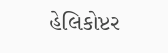હેલિકોપ્ટર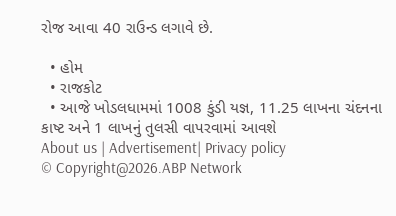રોજ આવા 40 રાઉન્ડ લગાવે છે.

  • હોમ
  • રાજકોટ
  • આજે ખોડલધામમાં 1008 કુંડી યજ્ઞ, 11.25 લાખના ચંદનના કાષ્ટ અને 1 લાખનું તુલસી વાપરવામાં આવશે
About us | Advertisement| Privacy policy
© Copyright@2026.ABP Network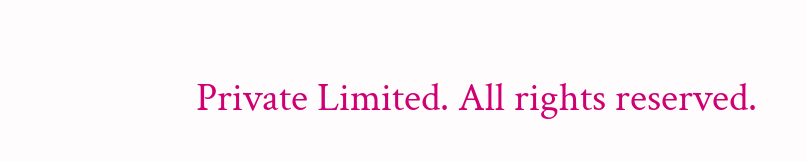Private Limited. All rights reserved.